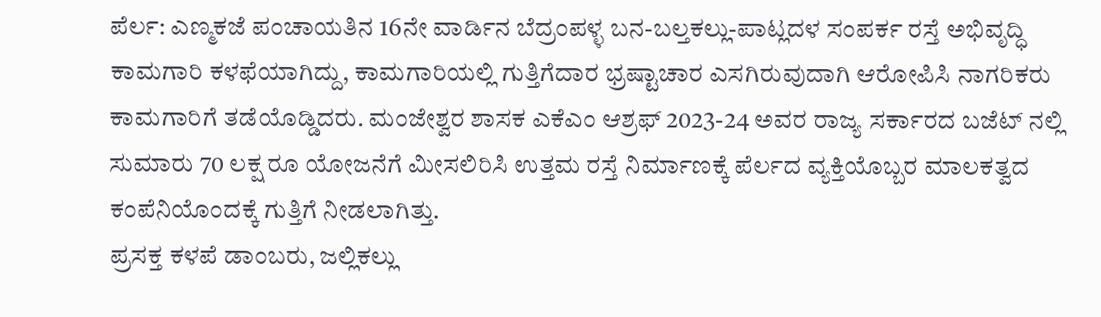ಪೆರ್ಲ: ಎಣ್ಮಕಜೆ ಪಂಚಾಯತಿನ 16ನೇ ವಾರ್ಡಿನ ಬೆದ್ರಂಪಳ್ಳ ಬನ-ಬಲ್ತಕಲ್ಲು-ಪಾಟ್ಲದಳ ಸಂಪರ್ಕ ರಸ್ತೆ ಅಭಿವೃದ್ಧಿ ಕಾಮಗಾರಿ ಕಳಫೆಯಾಗಿದ್ದು, ಕಾಮಗಾರಿಯಲ್ಲಿ ಗುತ್ತಿಗೆದಾರ ಭ್ರಷ್ಟಾಚಾರ ಎಸಗಿರುವುದಾಗಿ ಆರೋಪಿಸಿ ನಾಗರಿಕರು ಕಾಮಗಾರಿಗೆ ತಡೆಯೊಡ್ಡಿದರು. ಮಂಜೇಶ್ವರ ಶಾಸಕ ಎಕೆಎಂ ಆಶ್ರಫ್ 2023-24 ಅವರ ರಾಜ್ಯ ಸರ್ಕಾರದ ಬಜೆಟ್ ನಲ್ಲಿ ಸುಮಾರು 70 ಲಕ್ಷ ರೂ ಯೋಜನೆಗೆ ಮೀಸಲಿರಿಸಿ ಉತ್ತಮ ರಸ್ತೆ ನಿರ್ಮಾಣಕ್ಕೆ ಪೆರ್ಲದ ವ್ಯಕ್ತಿಯೊಬ್ಬರ ಮಾಲಕತ್ವದ ಕಂಪೆನಿಯೊಂದಕ್ಕೆ ಗುತ್ತಿಗೆ ನೀಡಲಾಗಿತ್ತು.
ಪ್ರಸಕ್ತ ಕಳಪೆ ಡಾಂಬರು, ಜಲ್ಲಿಕಲ್ಲು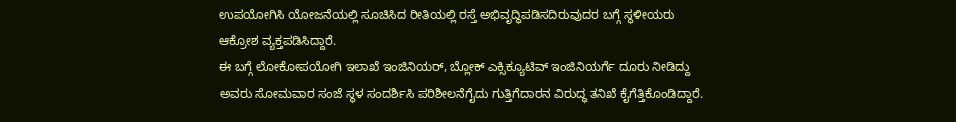ಉಪಯೋಗಿಸಿ ಯೋಜನೆಯಲ್ಲಿ ಸೂಚಿಸಿದ ರೀತಿಯಲ್ಲಿ ರಸ್ತೆ ಅಭಿವೃದ್ಧಿಪಡಿಸದಿರುವುದರ ಬಗ್ಗೆ ಸ್ಥಳೀಯರು ಆಕ್ರೋಶ ವ್ಯಕ್ತಪಡಿಸಿದ್ದಾರೆ.
ಈ ಬಗ್ಗೆ ಲೋಕೋಪಯೋಗಿ ಇಲಾಖೆ ಇಂಜಿನಿಯರ್, ಬ್ಲೋಕ್ ಎಕ್ಸಿಕ್ಯೂಟಿವ್ ಇಂಜಿನಿಯರ್ಗೆ ದೂರು ನೀಡಿದ್ದು ಅವರು ಸೋಮವಾರ ಸಂಜೆ ಸ್ಥಳ ಸಂದರ್ಶಿಸಿ ಪರಿಶೀಲನೆಗೈದು ಗುತ್ತಿಗೆದಾರನ ವಿರುದ್ಧ ತನಿಖೆ ಕೈಗೆತ್ತಿಕೊಂಡಿದ್ದಾರೆ.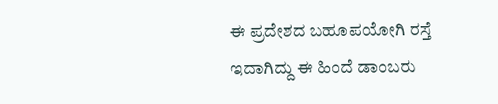ಈ ಪ್ರದೇಶದ ಬಹೂಪಯೋಗಿ ರಸ್ತೆ ಇದಾಗಿದ್ದು ಈ ಹಿಂದೆ ಡಾಂಬರು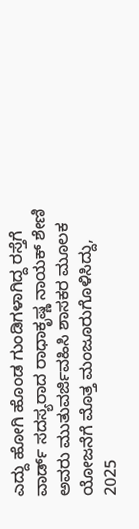ಎದ್ದು ಹೋಗಿ ಹೊಂಡ ಗುಂಡಿಗಳಾಗಿದ್ದ ರಸ್ತೆಗೆ ವಾರ್ಡ್ ಸದಸ್ಯರಾದ ರಾಧಾಕೃಷ್ಣ ನಾಯಕ್ ಶೇಣಿ ಅವರು ಮುತುವರ್ಜಿವಹಿಸಿ ಶಾಸಕರ ಮೂಲಕ ಯೋಜನೆಗೆ ಮೊತ್ತ ಮಂಜೂರುಗೊಳಿಸಿದ್ದು, 2025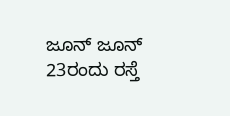ಜೂನ್ ಜೂನ್ 23ರಂದು ರಸ್ತೆ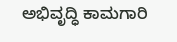ಅಭಿವೃದ್ಧಿ ಕಾಮಗಾರಿ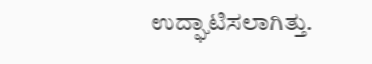ಉದ್ಘಾಟಿಸಲಾಗಿತ್ತು.